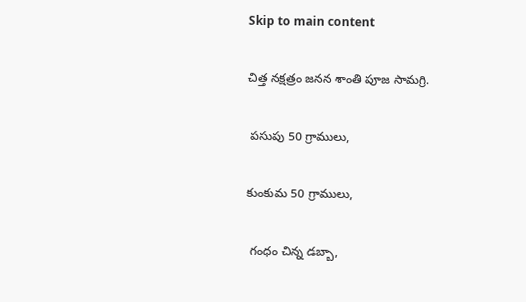Skip to main content

చిత్త నక్షత్రం జనన శాంతి పూజ సామగ్రి.

 పసుపు 50 గ్రాములు,

కుంకుమ 50 గ్రాములు,

 గంధం చిన్న డబ్బా,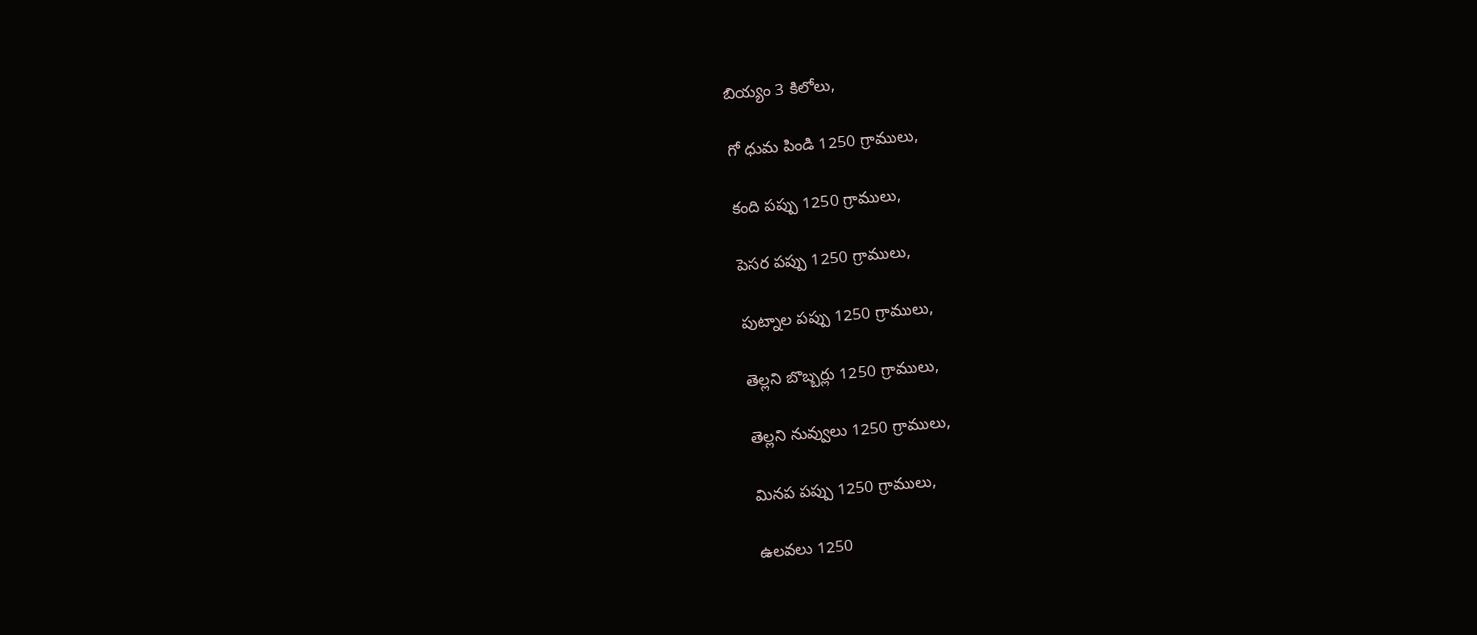బియ్యం 3 కిలోలు,

గో ధుమ పిండి 1250 గ్రాములు,

కంది పప్పు 1250 గ్రాములు,

పెసర పప్పు 1250 గ్రాములు,

పుట్నాల పప్పు 1250 గ్రాములు,

తెల్లని బొబ్బర్లు 1250 గ్రాములు,

తెల్లని నువ్వులు 1250 గ్రాములు,

మినప పప్పు 1250 గ్రాములు,

ఉలవలు 1250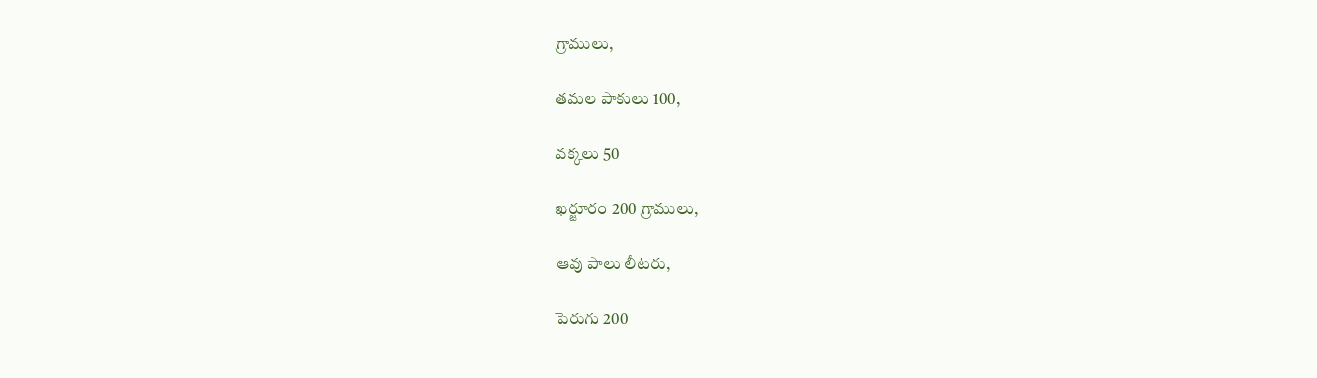గ్రాములు,

తమల పాకులు 100,

వక్కలు 50

ఖర్జూరం 200 గ్రాములు,

ఆవు పాలు లీటరు,

పెరుగు 200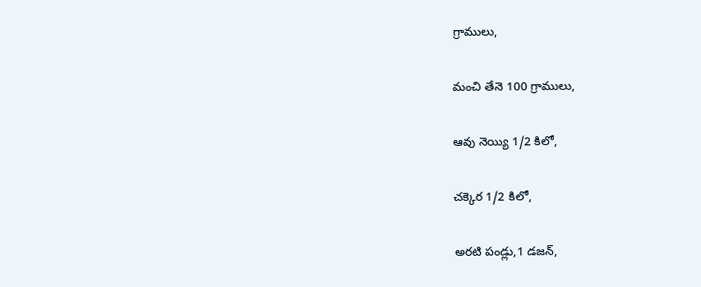గ్రాములు,

మంచి తేనె 100 గ్రాములు,

ఆవు నెయ్యి 1/2 కిలో,

చక్కెర 1/2 కిలో,

అరటి పండ్లు,1 డజన్,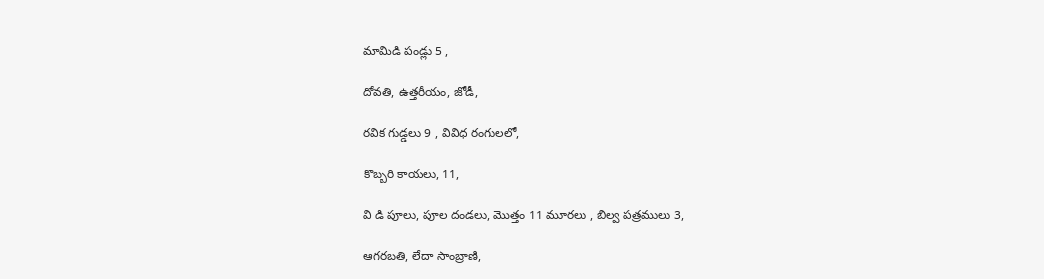మామిడి పండ్లు 5 ,

దోవతి, ఉత్తరీయం, జోడీ,

రవిక గుడ్డలు 9 , వివిధ రంగులలో,

కొబ్బరి కాయలు, 11,

వి డి పూలు, పూల దండలు, మొత్తం 11 మూరలు , బిల్వ పత్రములు 3,

ఆగరబతి, లేదా సాంబ్రాణి,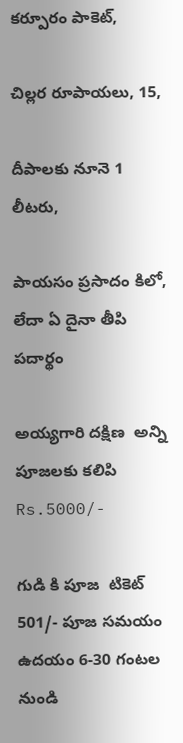కర్పూరం పాకెట్,

చిల్లర రూపాయలు, 15,

దీపాలకు నూనె 1 లీటరు,

పాయసం ప్రసాదం కిలో, లేదా ఏ దైనా తీపి పదార్థం

అయ్యగారి దక్షిణ  అన్ని  పూజలకు కలిపి Rs.5000/-

గుడి కి పూజ  టికెట్ 501/- పూజ సమయం ఉదయం 6-30 గంటల నుండి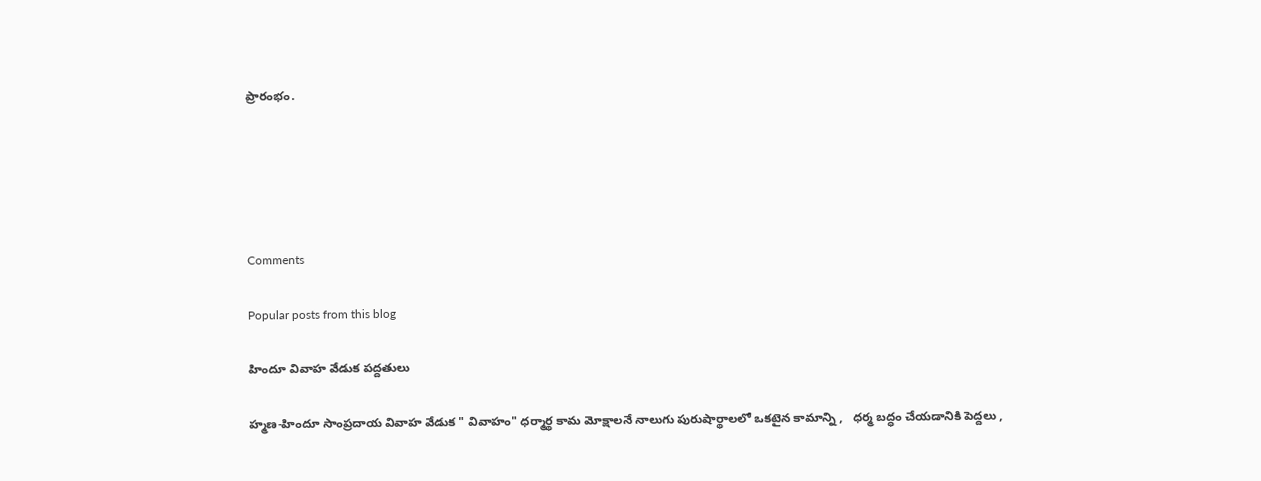ప్రారంభం.





Comments

Popular posts from this blog

హిందూ వివాహ వేడుక పద్దతులు

హ్మణ-హిందూ సాంప్రదాయ వివాహ వేడుక " వివాహం" ధర్మార్థ కామ మోక్షాలనే నాలుగు పురుషార్థాలలో ఒకటైన కామాన్ని ,   ధర్మ బద్ధం చేయడానికి పెద్దలు ,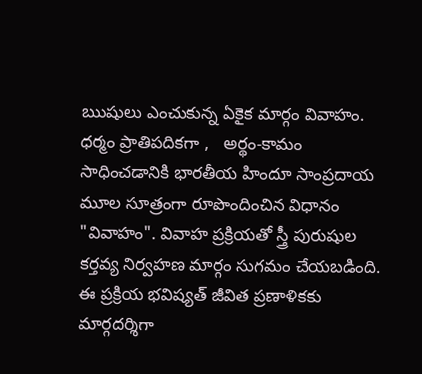ఋషులు ఎంచుకున్న ఏకైక మార్గం వివాహం. ధర్మం ప్రాతిపదికగా ,   అర్థం-కామం సాధించడానికి భారతీయ హిందూ సాంప్రదాయ మూల సూత్రంగా రూపొందించిన విధానం "వివాహం". వివాహ ప్రక్రియతో స్త్రీ పురుషుల కర్తవ్య నిర్వహణ మార్గం సుగమం చేయబడింది. ఈ ప్రక్రియ భవిష్యత్ జీవిత ప్రణాళికకు మార్గదర్శిగా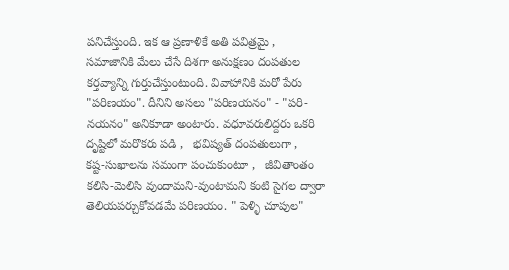పనిచేస్తుంది. ఇక ఆ ప్రణాళికే అతి పవిత్రమై ,   సమాజానికి మేలు చేసే దిశగా అనుక్షణం దంపతుల కర్తవ్యాన్ని గుర్తుచేస్తుంటుంది. వివాహానికి మరో పేరు "పరిణయం". దీనిని అసలు "పరిణయనం" - "పరి-నయనం" అనికూడా అంటారు. వధూవరులిద్దరు ఒకరి దృష్టిలో మరొకరు పడి ,   భవిష్యత్ దంపతులుగా ,   కష్ట-సుఖాలను సమంగా పంచుకుంటూ ,   జీవితాంతం కలిసి-మెలిసి వుందామని-వుంటామని కంటి సైగల ద్వారా తెలియపర్చుకోవడమే పరిణయం. " పెళ్ళి చూపుల"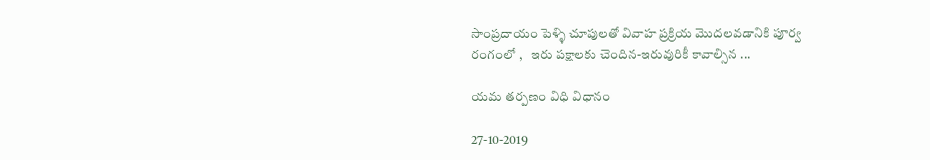సాంప్రదాయం పెళ్ళి చూపులతో వివాహ ప్రక్రియ మొదలవడానికి పూర్వ రంగంలో ,   ఇరు పక్షాలకు చెందిన-ఇరువురికీ కావాల్సిన ...

యమ తర్పణం విధి విధానం

27-10-2019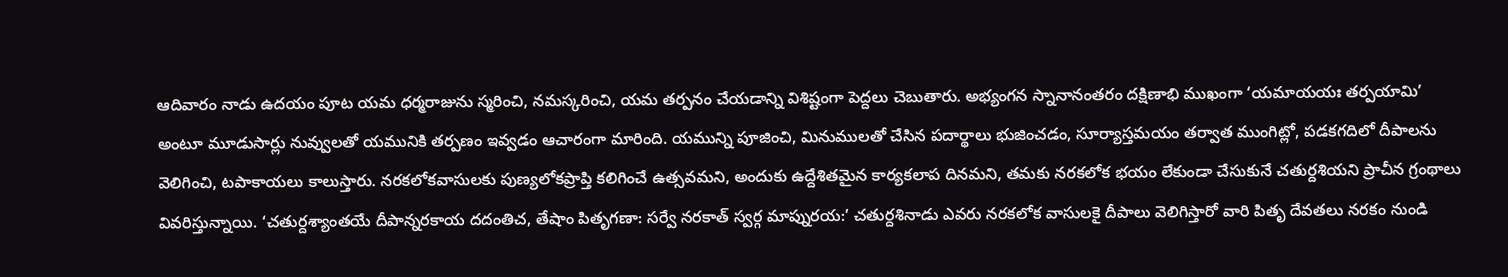ఆదివారం నాడు ఉదయం పూట యమ ధర్మరాజును స్మరించి, నమస్కరించి, యమ తర్పనం చేయడాన్ని విశిష్టంగా పెద్దలు చెబుతారు. అభ్యంగన స్నానానంతరం దక్షిణాభి ముఖంగా ‘యమాయయః తర్పయామి’ అంటూ మూడుసార్లు నువ్వులతో యమునికి తర్పణం ఇవ్వడం ఆచారంగా మారింది. యమున్ని పూజించి, మినుములతో చేసిన పదార్థాలు భుజించడం, సూర్యాస్తమయం తర్వాత ముంగిట్లో, పడకగదిలో దీపాలను వెలిగించి, టపాకాయలు కాలుస్తారు. నరకలోకవాసులకు పుణ్యలోకప్రాప్తి కలిగించే ఉత్సవమని, అందుకు ఉద్దేశితమైన కార్యకలాప దినమని, తమకు నరకలోక భయం లేకుండా చేసుకునే చతుర్దశియని ప్రాచీన గ్రంథాలు వివరిస్తున్నాయి. ‘చతుర్దశ్యాంతయే దీపాన్నరకాయ దదంతిచ, తేషాం పితృగణా: సర్వే నరకాత్ స్వర్గ మాప్నురయ:’ చతుర్దశినాడు ఎవరు నరకలోక వాసులకై దీపాలు వెలిగిస్తారో వారి పితృ దేవతలు నరకం నుండి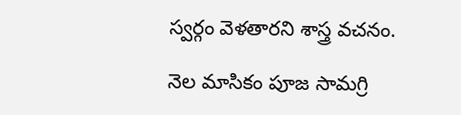స్వర్గం వెళతారని శాస్త్ర వచనం.

నెల మాసికం పూజ సామగ్రి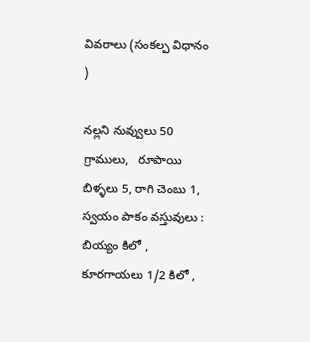వివరాలు (సంకల్ప విధానం )

నల్లని నువ్వులు 50 గ్రాములు,   రూపాయి బిళ్ళలు 5, రాగి చెంబు 1, స్వయం పాకం వస్తువులు : బియ్యం కిలో , కూరగాయలు 1/2 కిలో ,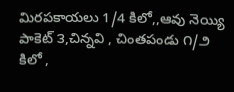మిరపకాయలు 1/4 కిలో,,ఆవు నెయ్యి పాకెట్ ౩,చిన్నవి , చింతపండు ౧/౨ కిలో ,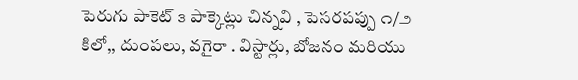పెరుగు పాకెట్ ౩ పాక్కెట్లు చిన్నవి , పెసరపప్పు ౧/౨ కిలో,, దుంపలు, వగైరా . విస్టార్లు, బోజనం మరియు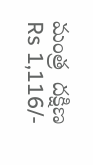మంత్ర  దక్షిణ Rs 1,116/-